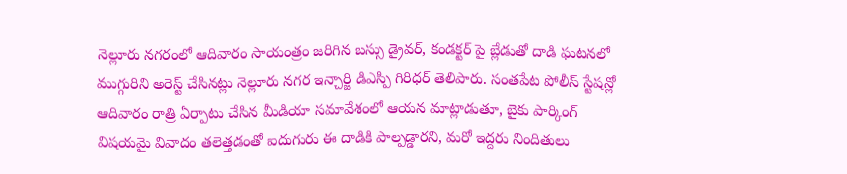నెల్లూరు నగరంలో ఆదివారం సాయంత్రం జరిగిన బస్సు డ్రైవర్, కండక్టర్ పై బ్లేడుతో దాడి ఘటనలో ముగ్గురిని అరెస్ట్ చేసినట్లు నెల్లూరు నగర ఇన్చార్జి డిఎస్పి గిరిధర్ తెలిపారు. సంతపేట పోలీస్ స్టేషన్లో ఆదివారం రాత్రి ఏర్పాటు చేసిన మీడియా సమావేశంలో ఆయన మాట్లాడుతూ, బైకు పార్కింగ్ విషయమై వివాదం తలెత్తడంతో ఐదుగురు ఈ దాడికి పాల్పడ్డారని, మరో ఇద్దరు నిందితులు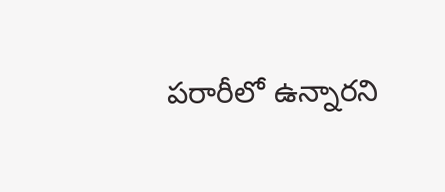పరారీలో ఉన్నారని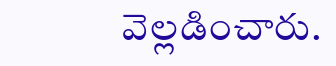వెల్లడించారు.